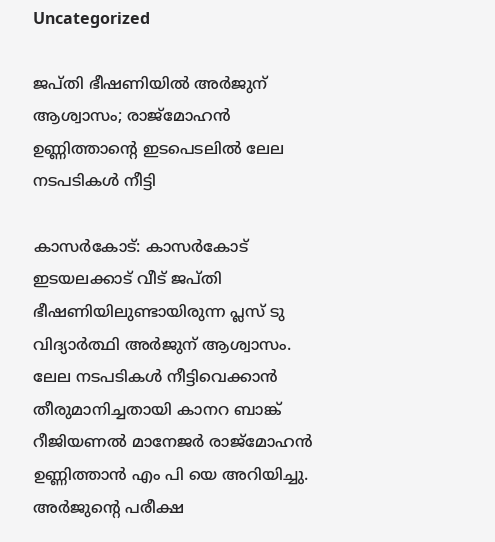Uncategorized

ജപ്തി ഭീഷണിയിൽ അർജുന് ആശ്വാസം; രാജ്മോഹൻ ഉണ്ണിത്താന്‍റെ ഇടപെടലിൽ ലേല നടപടികൾ നീട്ടി

കാസര്‍കോട്: കാസർകോട് ഇടയലക്കാട് വീട് ജപ്തി ഭീഷണിയിലുണ്ടായിരുന്ന പ്ലസ് ടു വിദ്യാർത്ഥി അർജുന് ആശ്വാസം. ലേല നടപടികൾ നീട്ടിവെക്കാൻ തീരുമാനിച്ചതായി കാനറ ബാങ്ക് റീജിയണൽ മാനേജർ രാജ്മോഹൻ ഉണ്ണിത്താൻ എം പി യെ അറിയിച്ചു. അർജുന്റെ പരീക്ഷ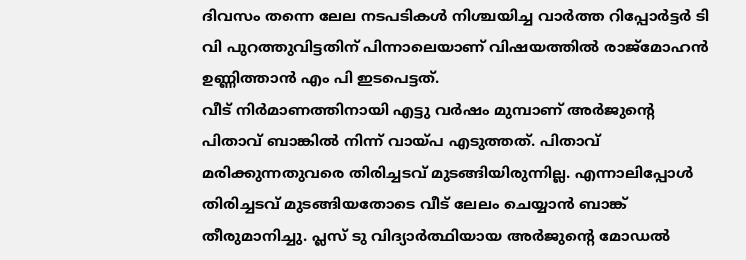ദിവസം തന്നെ ലേല നടപടികൾ നിശ്ചയിച്ച വാർത്ത റിപ്പോർട്ടർ ടി വി പുറത്തുവിട്ടതിന് പിന്നാലെയാണ് വിഷയത്തിൽ രാജ്മോഹൻ ഉണ്ണിത്താൻ എം പി ഇടപെട്ടത്.
വീട്‌ നിർമാണത്തിനായി എട്ടു വർഷം മുമ്പാണ് അർജുന്റെ പിതാവ് ബാങ്കിൽ നിന്ന് വായ്പ എടുത്തത്. പിതാവ് മരിക്കുന്നതുവരെ തിരിച്ചടവ് മുടങ്ങിയിരുന്നില്ല. എന്നാലിപ്പോൾ തിരിച്ചടവ് മുടങ്ങിയതോടെ വീട്‌ ലേലം ചെയ്യാൻ ബാങ്ക് തീരുമാനിച്ചു. പ്ലസ് ടു വിദ്യാർത്ഥിയായ അർജുന്റെ മോഡൽ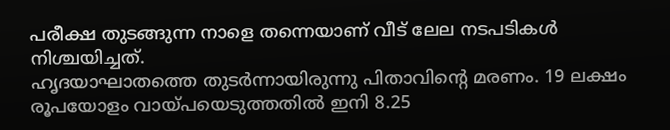പരീക്ഷ തുടങ്ങുന്ന നാളെ തന്നെയാണ് വീട്‌ ലേല നടപടികൾ നിശ്ചയിച്ചത്.
ഹൃദയാഘാതത്തെ തുടര്‍ന്നായിരുന്നു പിതാവിന്റെ മരണം. 19 ലക്ഷം രൂപയോളം വായ്പയെടുത്തതില്‍ ഇനി 8.25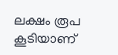ലക്ഷം രൂപ കൂടിയാണ്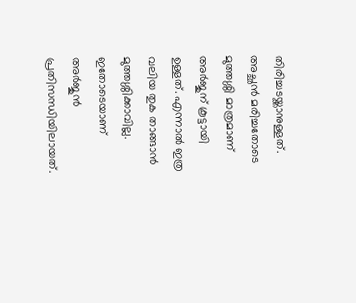തിരിച്ചടയ്ക്കാനുള്ളത്. അച്ഛന്‍ മരിച്ചതോടെ മുത്തശ്ശി മാത്രമാണ് അര്‍ജുന് കൂട്ടായി ഉള്ളത്. എന്നാല്‍ ഇത്ര വലിയ തുക താങ്ങാന്‍ മുത്തശ്ശിക്കാവില്ല. ഇതോടെയാണ് അര്‍ജുന്‍ പ്രതിസന്ധിയിലായത്.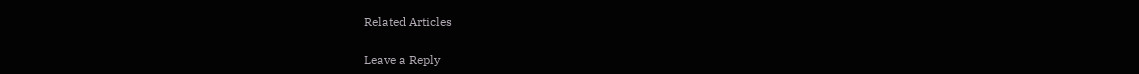Related Articles

Leave a Reply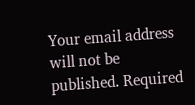Your email address will not be published. Required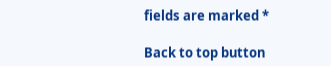fields are marked *

Back to top button